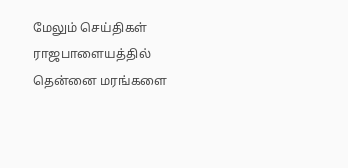மேலும் செய்திகள்
ராஜபாளையத்தில் தென்னை மரங்களை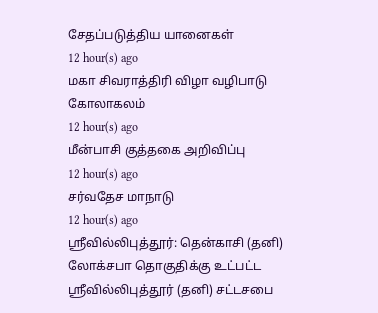சேதப்படுத்திய யானைகள்
12 hour(s) ago
மகா சிவராத்திரி விழா வழிபாடு கோலாகலம்
12 hour(s) ago
மீன்பாசி குத்தகை அறிவிப்பு
12 hour(s) ago
சர்வதேச மாநாடு
12 hour(s) ago
ஸ்ரீவில்லிபுத்தூர்: தென்காசி (தனி) லோக்சபா தொகுதிக்கு உட்பட்ட ஸ்ரீவில்லிபுத்தூர் (தனி) சட்டசபை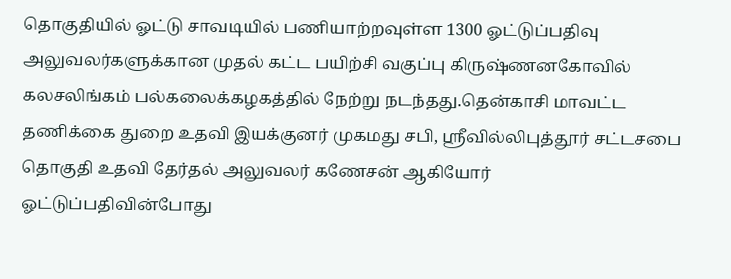தொகுதியில் ஓட்டு சாவடியில் பணியாற்றவுள்ள 1300 ஓட்டுப்பதிவு அலுவலர்களுக்கான முதல் கட்ட பயிற்சி வகுப்பு கிருஷ்ணனகோவில் கலசலிங்கம் பல்கலைக்கழகத்தில் நேற்று நடந்தது.தென்காசி மாவட்ட தணிக்கை துறை உதவி இயக்குனர் முகமது சபி, ஸ்ரீவில்லிபுத்தூர் சட்டசபை தொகுதி உதவி தேர்தல் அலுவலர் கணேசன் ஆகியோர் ஓட்டுப்பதிவின்போது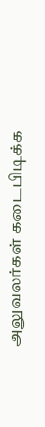அலுவலர்கள் கடைபிடிக்க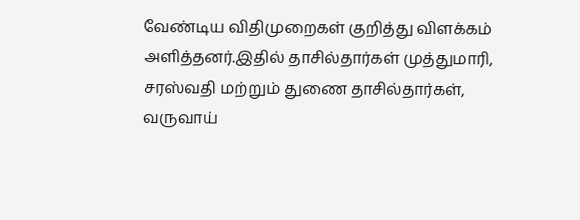வேண்டிய விதிமுறைகள் குறித்து விளக்கம் அளித்தனர்.இதில் தாசில்தார்கள் முத்துமாரி, சரஸ்வதி மற்றும் துணை தாசில்தார்கள், வருவாய்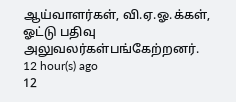ஆய்வாளர்கள், வி.ஏ.ஓ.க்கள், ஓட்டு பதிவு அலுவலர்கள்பங்கேற்றனர்.
12 hour(s) ago
12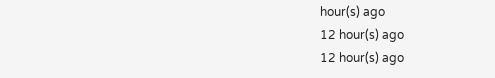hour(s) ago
12 hour(s) ago
12 hour(s) ago